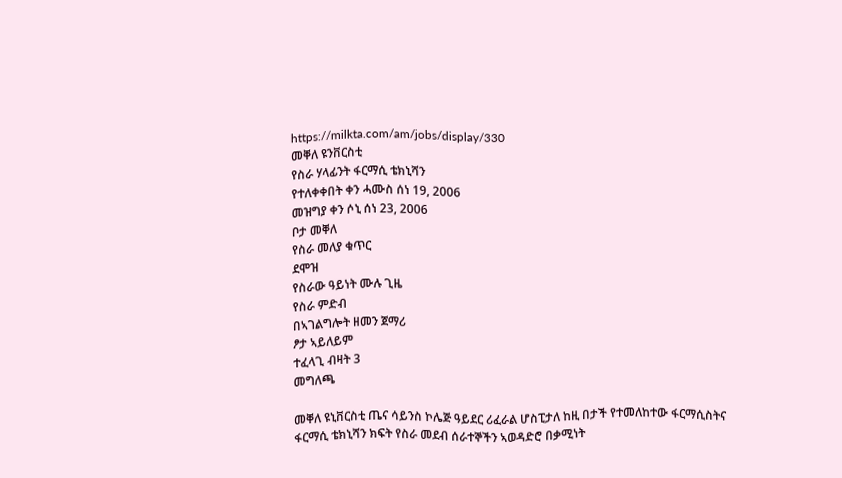https://milkta.com/am/jobs/display/330
መቐለ ዩንቨርስቲ
የስራ ሃላፊንት ፋርማሲ ቴክኒሻን
የተለቀቀበት ቀን ሓሙስ ሰነ 19, 2006
መዝግያ ቀን ሶኒ ሰነ 23, 2006
ቦታ መቐለ
የስራ መለያ ቁጥር
ደሞዝ
የስራው ዓይነት ሙሉ ጊዜ
የስራ ምድብ
በኣገልግሎት ዘመን ጀማሪ
ፆታ ኣይለይም
ተፈላጊ ብዛት 3
መግለጫ

መቐለ ዩኒቨርስቲ ጤና ሳይንስ ኮሌጅ ዓይደር ሪፈራል ሆስፒታለ ከዚ በታች የተመለከተው ፋርማሲስትና ፋርማሲ ቴክኒሻን ክፍት የስራ መደብ ሰራተኞችን ኣወዳድሮ በቃሚነት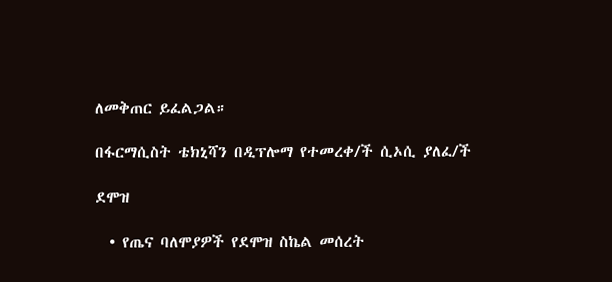ለመቅጠር ይፈልጋል።

በፋርማሲስት ቴክኒሻን በዲፕሎማ የተመረቀ/ች ሲኦሲ ያለፈ/ች

ደሞዝ

  • የጤና ባለሞያዎች የደሞዝ ስኬል መሰረት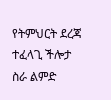የትምህርት ደረጃ
ተፈላጊ ችሎታ
ስራ ልምድ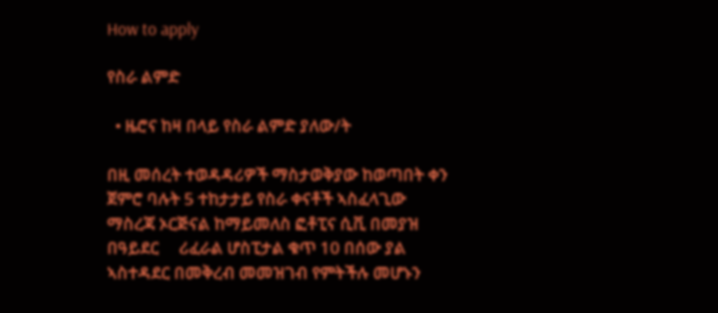How to apply

የስራ ልምድ

  • ዜሮና ከዛ በላይ የስራ ልምድ ያለው/ት

በዚ መሰረት ተወዳዳሪዎች ማስታወቅያው ከወጣበት ቀን ጀምሮ ባሉት 5 ተከታታይ የስራ ቀናቶች ኣስፈላጊው ማስረጃ ኦርጅናል ከማይመለስ ፎቶፒና ሲቪ በመያዝ በዓይደር     ሪፈራል ሆስፒታል ቁጥ 10 በሰው ያል ኣስተዳደር በመቅረብ መመዝገብ የምትችሉ መሆኑን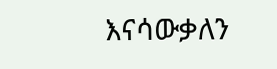እናሳውቃለን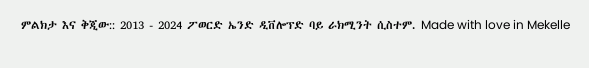ምልክታ እና ቅጂው:: 2013 - 2024 ፖወርድ ኤንድ ዲቨሎፕድ ባይ ራክሚንት ሲስተም. Made with love in Mekelle